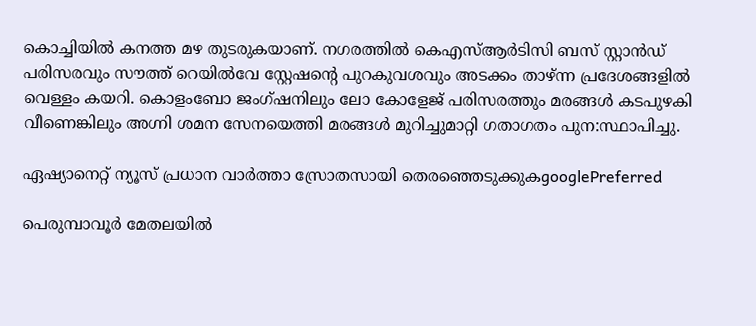കൊച്ചിയില്‍ കനത്ത മഴ തുടരുകയാണ്. നഗരത്തില്‍ കെഎസ്ആര്‍ടിസി ബസ് സ്റ്റാന്‍ഡ് പരിസരവും സൗത്ത് റെയില്‍വേ സ്റ്റേഷന്‍റെ പുറകുവശവും അടക്കം താഴ്ന്ന പ്രദേശങ്ങളില്‍ വെള്ളം കയറി. കൊളംബോ ജംഗ്ഷനിലും ലോ കോളേജ് പരിസരത്തും മരങ്ങള്‍ കടപുഴകി വീണെങ്കിലും അഗ്നി ശമന സേനയെത്തി മരങ്ങള്‍ മുറിച്ചുമാറ്റി ഗതാഗതം പുന:സ്ഥാപിച്ചു.

ഏഷ്യാനെറ്റ് ന്യൂസ് പ്രധാന വാർത്താ സ്രോതസായി തെരഞ്ഞെടുക്കുകgooglePreferred

പെരുമ്പാവൂര്‍ മേതലയില്‍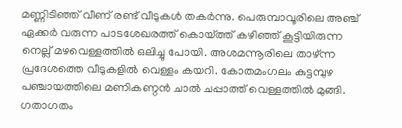മണ്ണിടിഞ്ഞ് വീണ് രണ്ട് വീടുകള്‍ തകര്‍ന്നു. പെരുമ്പാവൂരിലെ അഞ്ച് ഏക്കര്‍ വരുന്ന പാടശേഖരത്ത് കൊയ്ത്ത് കഴിഞ്ഞ് കൂട്ടിയിരുന്ന നെല്ല് മഴവെള്ളത്തില്‍ ഒലിച്ചു പോയി. അശമന്നൂരിലെ താഴ്ന്ന പ്രദേശത്തെ വീടുകളില്‍ വെള്ളം കയറി. കോതമംഗലം കുട്ടമ്പുഴ പ‍ഞ്ചായത്തിലെ മണികണ്ഠന്‍ ചാല്‍ ചപ്പാത്ത് വെള്ളത്തില്‍ മുങ്ങി. ഗതാഗതം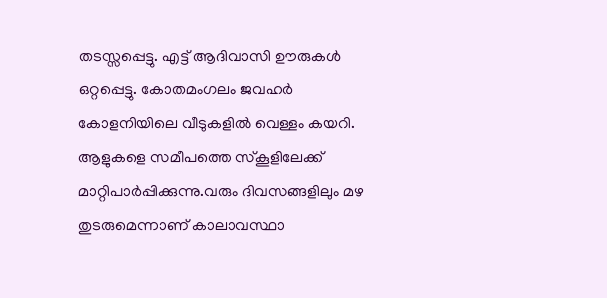തടസ്സപ്പെട്ടു. എട്ട് ആദിവാസി ഊരുകള്‍ ഒറ്റപ്പെട്ടു. കോതമംഗലം ജവഹര്‍ കോളനിയിലെ വീടുകളില്‍ വെള്ളം കയറി. ആളുകളെ സമീപത്തെ സ്കൂളിലേക്ക് മാറ്റിപാര്‍പ്പിക്കുന്നു.വരും ദിവസങ്ങളിലും മഴ തുടരുമെന്നാണ് കാലാവസ്ഥാ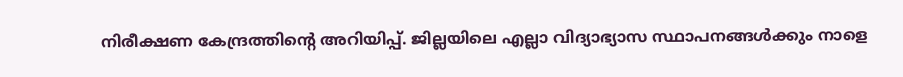നിരീക്ഷണ കേന്ദ്രത്തിന്റെ അറിയിപ്പ്. ജില്ലയിലെ എല്ലാ വിദ്യാഭ്യാസ സ്ഥാപനങ്ങള്‍ക്കും നാളെ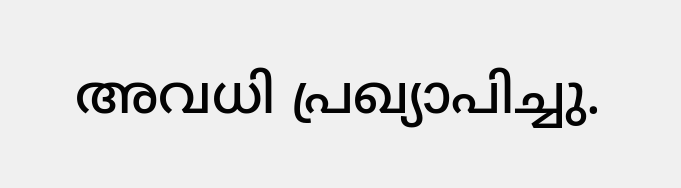അവധി പ്രഖ്യാപിച്ചു.